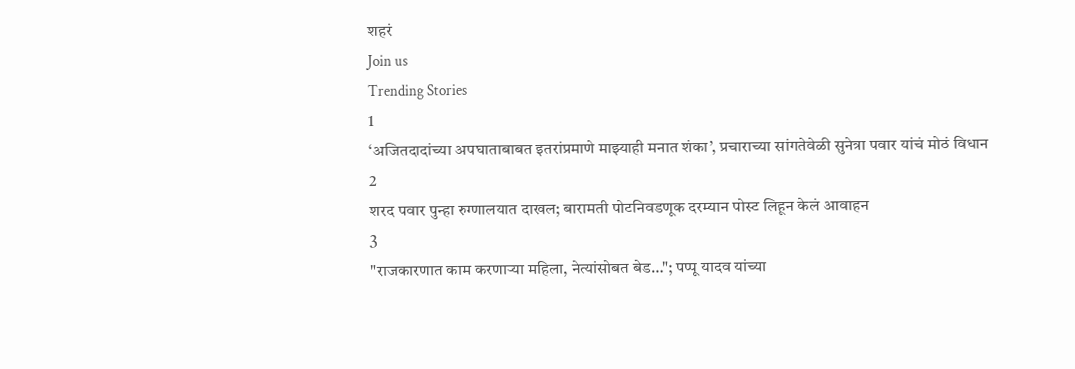शहरं
Join us
Trending Stories
1
‘अजितदादांच्या अपघाताबाबत इतरांप्रमाणे माझ्याही मनात शंका’, प्रचाराच्या सांगतेवेळी सुनेत्रा पवार यांचं मोठं विधान
2
शरद पवार पुन्हा रुग्णालयात दाखल; बारामती पोटनिवडणूक दरम्यान पोस्ट लिहून केलं आवाहन
3
"राजकारणात काम करणाऱ्या महिला, नेत्यांसोबत बेड…"; पप्पू यादव यांच्या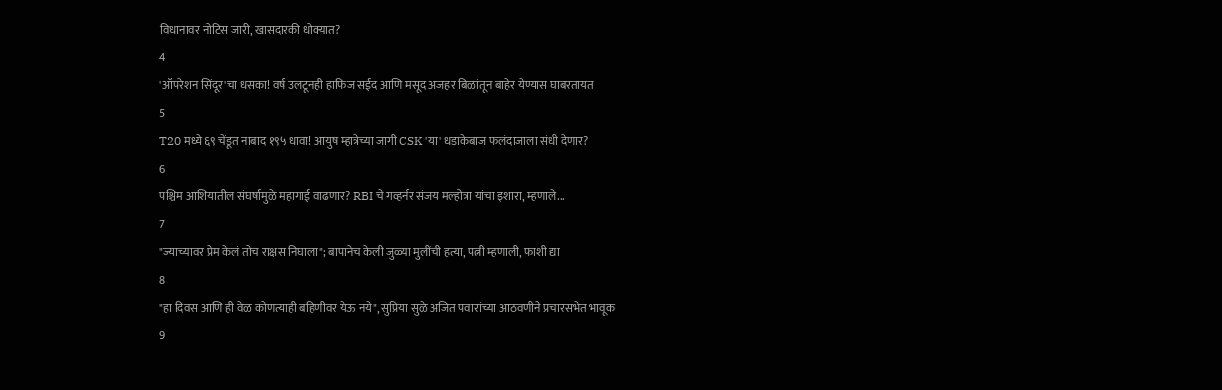विधानावर नोटिस जारी, खासदारकी धोक्यात?
4
'ऑपरेशन सिंदूर'चा धसका! वर्ष उलटूनही हाफिज सईद आणि मसूद अजहर बिळांतून बाहेर येण्यास घाबरतायत
5
T20 मध्ये ६९ चेंडूत नाबाद १९५ धावा! आयुष म्हात्रेच्या जागी CSK 'या' धडाकेबाज फलंदाजाला संधी देणार?
6
पश्चिम आशियातील संघर्षामुळे महागाई वाढणार? RBI चे गव्हर्नर संजय मल्होत्रा यांचा इशारा, म्हणाले...
7
"ज्याच्यावर प्रेम केलं तोच राक्षस निघाला"; बापानेच केली जुळ्या मुलींची हत्या, पत्नी म्हणाली, फाशी द्या
8
"हा दिवस आणि ही वेळ कोणत्याही बहिणीवर येऊ नये", सुप्रिया सुळे अजित पवारांच्या आठवणीने प्रचारसभेत भावूक
9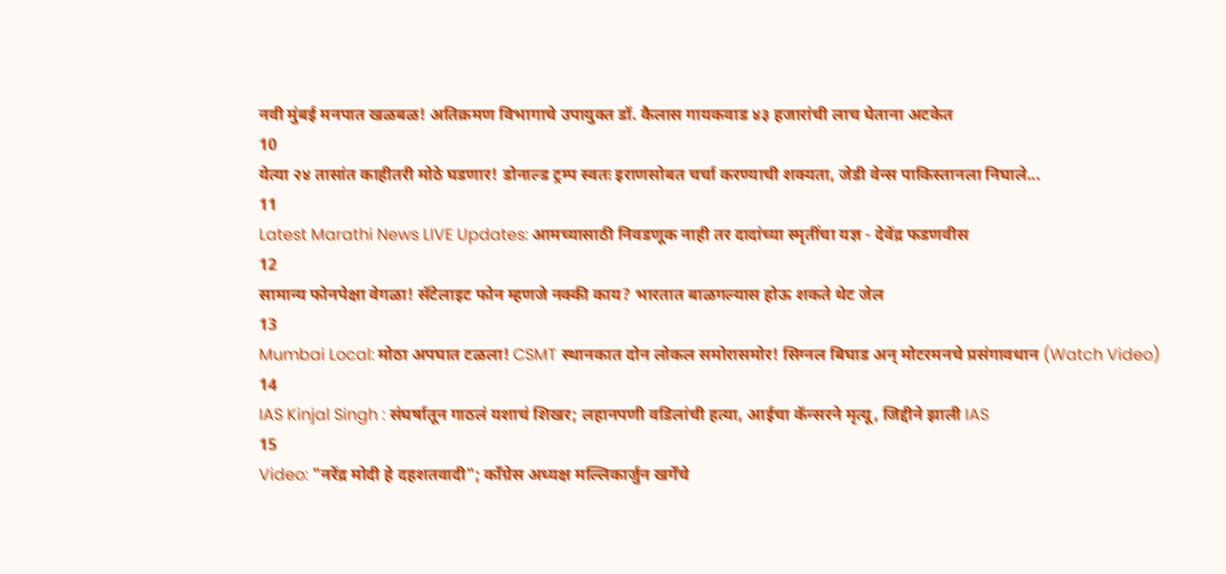नवी मुंबई मनपात खळबळ! अतिक्रमण विभागाचे उपायुक्त डॉ. कैलास गायकवाड ४३ हजारांची लाच घेताना अटकेत
10
येत्या २४ तासांत काहीतरी मोठे घडणार! डोनाल्ड ट्रम्प स्वतः इराणसोबत चर्चा करण्याची शक्यता, जेडी वेन्स पाकिस्तानला निघाले...
11
Latest Marathi News LIVE Updates: आमच्यासाठी निवडणूक नाही तर दादांच्या स्मृतींचा यज्ञ - देवेंद्र फडणवीस
12
सामान्य फोनपेक्षा वेगळा! सॅटेलाइट फोन म्हणजे नक्की काय? भारतात बाळगल्यास होऊ शकते थेट जेल
13
Mumbai Local: मोठा अपघात टळला! CSMT स्थानकात दोन लोकल समोरासमोर! सिग्नल बिघाड अन् मोटरमनचे प्रसंगावधान (Watch Video)
14
IAS Kinjal Singh : संघर्षातून गाठलं यशाचं शिखर; लहानपणी वडिलांची हत्या, आईचा कॅन्सरने मृत्यू, जिद्दीने झाली IAS
15
Video: "नरेंद्र मोदी हे दहशतवादी"; काँग्रेस अध्यक्ष मल्लिकार्जुन खर्गेंचे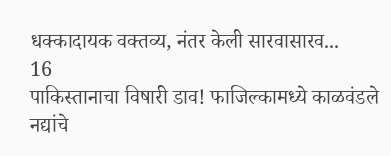धक्कादायक वक्तव्य, नंतर केली सारवासारव...
16
पाकिस्तानाचा विषारी डाव! फाजिल्कामध्ये काळवंडले नद्यांचे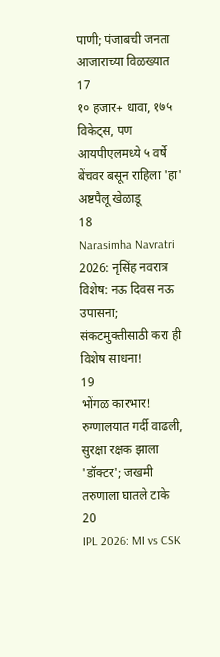पाणी; पंजाबची जनता आजाराच्या विळख्यात
17
१० हजार+ धावा, १७५ विकेट्स, पण आयपीएलमध्ये ५ वर्षे बेंचवर बसून राहिला 'हा' अष्टपैलू खेळाडू
18
Narasimha Navratri 2026: नृसिंह नवरात्र विशेष: नऊ दिवस नऊ उपासना; संकटमुक्तीसाठी करा ही विशेष साधना!
19
भोंगळ कारभार! रुग्णालयात गर्दी वाढली, सुरक्षा रक्षक झाला 'डॉक्टर'; जखमी तरुणाला घातले टाके
20
IPL 2026: MI vs CSK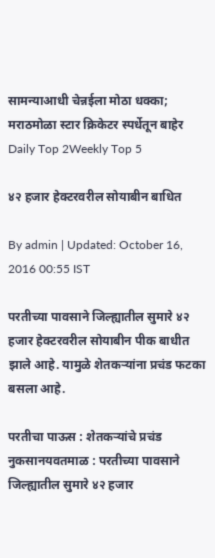सामन्याआधी चेन्नईला मोठा धक्का; मराठमोळा स्टार क्रिकेटर स्पर्धेतून बाहेर
Daily Top 2Weekly Top 5

४२ हजार हेक्टरवरील सोयाबीन बाधित

By admin | Updated: October 16, 2016 00:55 IST

परतीच्या पावसाने जिल्ह्यातील सुमारे ४२ हजार हेक्टरवरील सोयाबीन पीक बाधीत झाले आहे. यामुळे शेतकऱ्यांना प्रचंड फटका बसला आहे.

परतीचा पाऊस : शेतकऱ्यांचे प्रचंड नुकसानयवतमाळ : परतीच्या पावसाने जिल्ह्यातील सुमारे ४२ हजार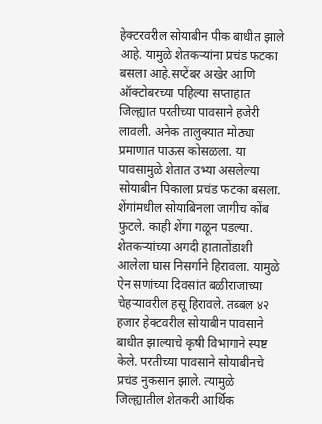हेक्टरवरील सोयाबीन पीक बाधीत झाले आहे. यामुळे शेतकऱ्यांना प्रचंड फटका बसला आहे.सप्टेंबर अखेर आणि ऑक्टोबरच्या पहिल्या सप्ताहात जिल्ह्यात परतीच्या पावसाने हजेरी लावली. अनेक तालुक्यात मोठ्या प्रमाणात पाऊस कोसळला. या पावसामुळे शेतात उभ्या असलेल्या सोयाबीन पिकाला प्रचंड फटका बसला. शेंगांमधील सोयाबिनला जागीच कोंब फुटले. काही शेंगा गळून पडल्या. शेतकऱ्यांच्या अगदी हातातोंडाशी आलेला घास निसर्गाने हिरावला. यामुळे ऐन सणांच्या दिवसांत बळीराजाच्या चेहऱ्यावरील हसू हिरावले. तब्बल ४२ हजार हेक्टवरील सोयाबीन पावसाने बाधीत झाल्याचे कृषी विभागाने स्पष्ट केले. परतीच्या पावसाने सोयाबीनचे प्रचंड नुकसान झाले. त्यामुळे जिल्ह्यातील शेतकरी आर्थिक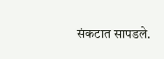संकटात सापडले.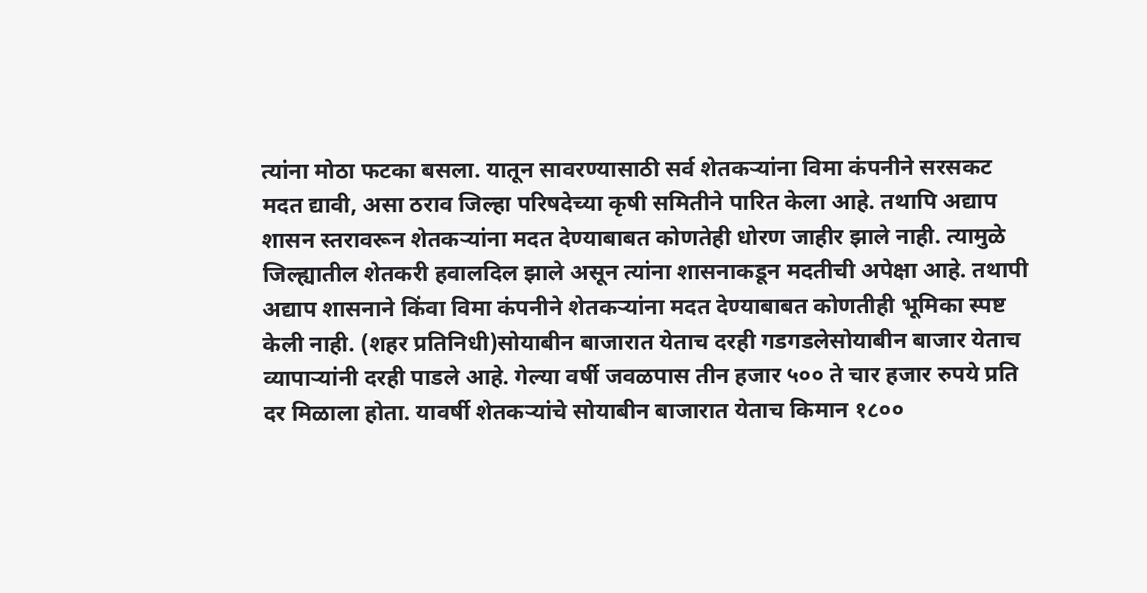त्यांना मोठा फटका बसला. यातून सावरण्यासाठी सर्व शेतकऱ्यांना विमा कंपनीने सरसकट मदत द्यावी, असा ठराव जिल्हा परिषदेच्या कृषी समितीने पारित केला आहे. तथापि अद्याप शासन स्तरावरून शेतकऱ्यांना मदत देण्याबाबत कोणतेही धोरण जाहीर झाले नाही. त्यामुळे जिल्ह्यातील शेतकरी हवालदिल झाले असून त्यांना शासनाकडून मदतीची अपेक्षा आहे. तथापी अद्याप शासनाने किंवा विमा कंपनीने शेतकऱ्यांना मदत देण्याबाबत कोणतीही भूमिका स्पष्ट केली नाही. (शहर प्रतिनिधी)सोयाबीन बाजारात येताच दरही गडगडलेसोयाबीन बाजार येताच व्यापाऱ्यांनी दरही पाडले आहे. गेल्या वर्षी जवळपास तीन हजार ५०० ते चार हजार रुपये प्रति दर मिळाला होता. यावर्षी शेतकऱ्यांचे सोयाबीन बाजारात येताच किमान १८००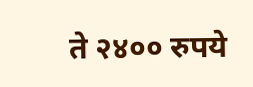ते २४०० रुपये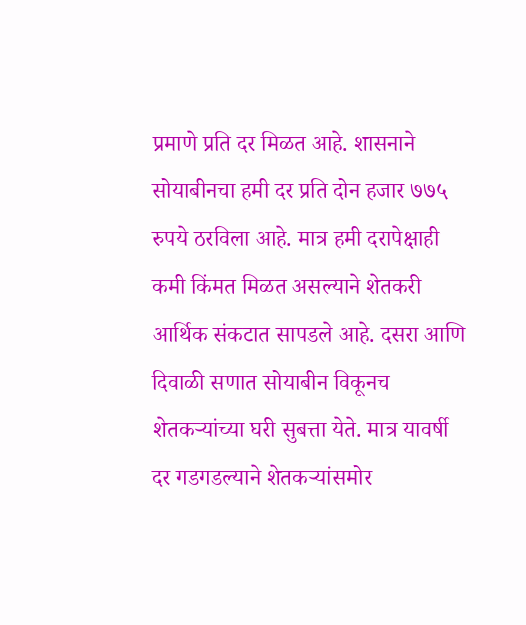प्रमाणे प्रति दर मिळत आहे. शासनाने सोयाबीनचा हमी दर प्रति दोन हजार ७७५ रुपये ठरविला आहे. मात्र हमी दरापेक्षाही कमी किंमत मिळत असल्याने शेतकरी आर्थिक संकटात सापडले आहे. दसरा आणि दिवाळी सणात सोयाबीन विकूनच शेतकऱ्यांच्या घरी सुबत्ता येते. मात्र यावर्षी दर गडगडल्याने शेतकऱ्यांसमोर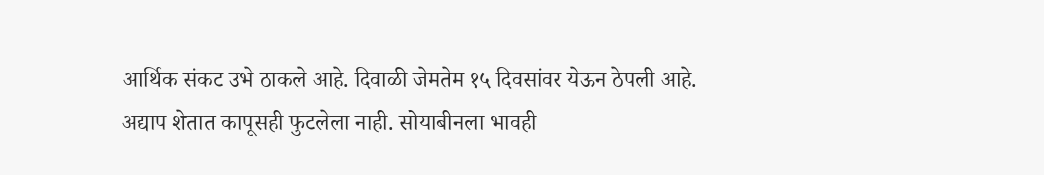आर्थिक संकट उभे ठाकले आहे. दिवाळी जेमतेम १५ दिवसांवर येऊन ठेपली आहे. अद्याप शेतात कापूसही फुटलेला नाही. सोयाबीनला भावही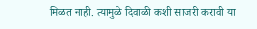मिळत नाही. त्यामुळे दिवाळी कशी साजरी करावी या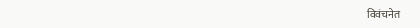विवंचनेत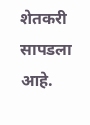शेतकरी सापडला आहे.